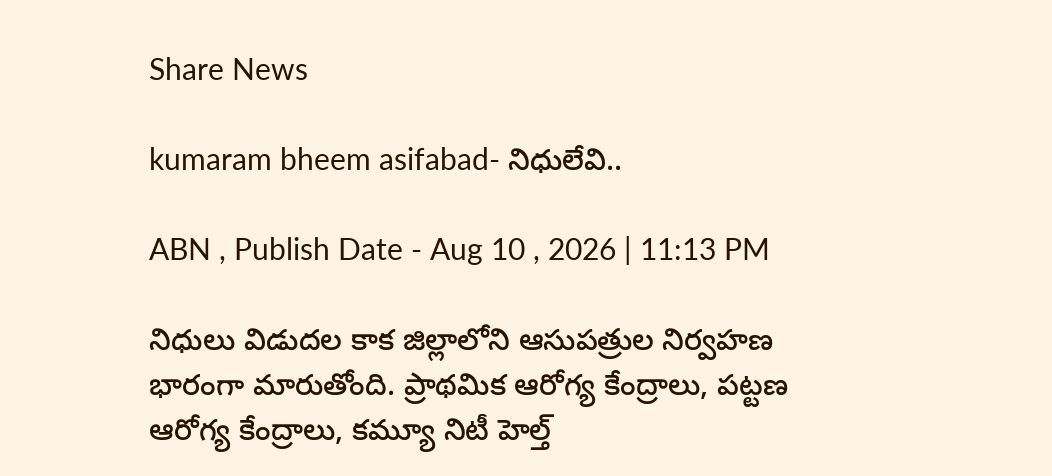Share News

kumaram bheem asifabad- నిధులేవి..

ABN , Publish Date - Aug 10 , 2026 | 11:13 PM

నిధులు విడుదల కాక జిల్లాలోని ఆసుపత్రుల నిర్వహణ భారంగా మారుతోంది. ప్రాథమిక ఆరోగ్య కేంద్రాలు, పట్టణ ఆరోగ్య కేంద్రాలు, కమ్యూ నిటీ హెల్త్‌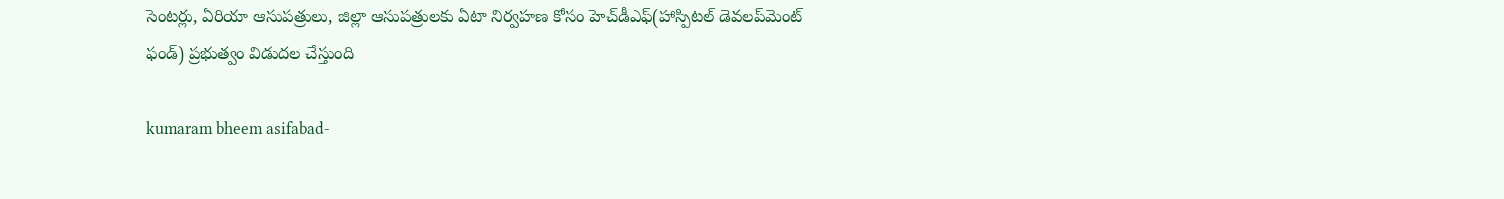సెంటర్లు, ఏరియా ఆసుపత్రులు, జిల్లా ఆసుపత్రులకు ఏటా నిర్వహణ కోసం హెచ్‌డీఎఫ్‌(హాస్పిటల్‌ డెవలప్‌మెంట్‌ ఫండ్‌) ప్రభుత్వం విడుదల చేస్తుంది

kumaram bheem asifabad-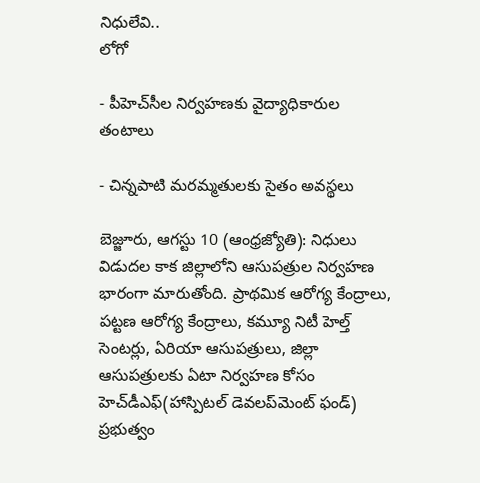నిధులేవి..
లోగో

- పీహెచ్‌సీల నిర్వహణకు వైద్యాధికారుల తంటాలు

- చిన్నపాటి మరమ్మతులకు సైతం అవస్థలు

బెజ్జూరు, ఆగస్టు 10 (ఆంధ్రజ్యోతి): నిధులు విడుదల కాక జిల్లాలోని ఆసుపత్రుల నిర్వహణ భారంగా మారుతోంది. ప్రాథమిక ఆరోగ్య కేంద్రాలు, పట్టణ ఆరోగ్య కేంద్రాలు, కమ్యూ నిటీ హెల్త్‌ సెంటర్లు, ఏరియా ఆసుపత్రులు, జిల్లా ఆసుపత్రులకు ఏటా నిర్వహణ కోసం హెచ్‌డీఎఫ్‌(హాస్పిటల్‌ డెవలప్‌మెంట్‌ ఫండ్‌) ప్రభుత్వం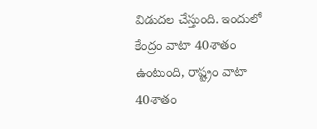విడుదల చేస్తుంది. ఇందులో కేంద్రం వాటా 40శాతం ఉంటుంది, రాష్ట్రం వాటా 40శాతం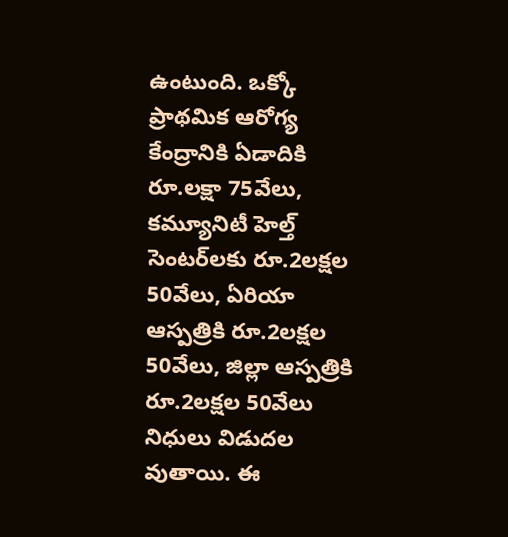ఉంటుంది. ఒక్కో ప్రాథమిక ఆరోగ్య కేంద్రానికి ఏడాదికి రూ.లక్షా 75వేలు, కమ్యూనిటీ హెల్త్‌ సెంటర్‌లకు రూ.2లక్షల 50వేలు, ఏరియా ఆస్పత్రికి రూ.2లక్షల 50వేలు, జిల్లా ఆస్పత్రికి రూ.2లక్షల 50వేలు నిధులు విడుదల వుతాయి. ఈ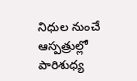నిధుల నుంచే ఆస్పత్రుల్లో పారిశుధ్య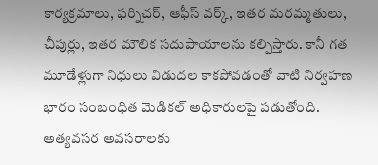కార్యక్రమాలు, ఫర్నిచర్‌, ఆఫీస్‌ వర్క్‌, ఇతర మరమ్మతులు, చీపుర్లు, ఇతర మౌలిక సదుపాయాలను కల్పిస్తారు. కానీ గత మూడేళ్లుగా నిధులు విడుదల కాకపోవడంతో వాటి నిర్వహణ భారం సంబంధిత మెడికల్‌ అధికారులపై పడుతోంది. అత్యవసర అవసరాలకు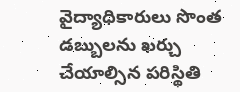వైద్యాధికారులు సొంత డబ్బులను ఖర్చు చేయాల్సిన పరిస్థితి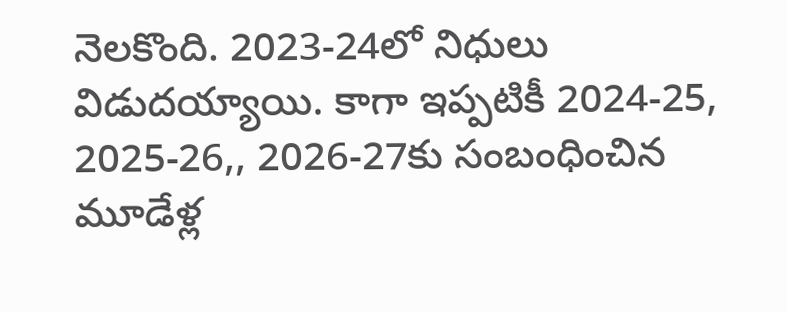నెలకొంది. 2023-24లో నిధులు విడుదయ్యాయి. కాగా ఇప్పటికీ 2024-25, 2025-26,, 2026-27కు సంబంధించిన మూడేళ్ల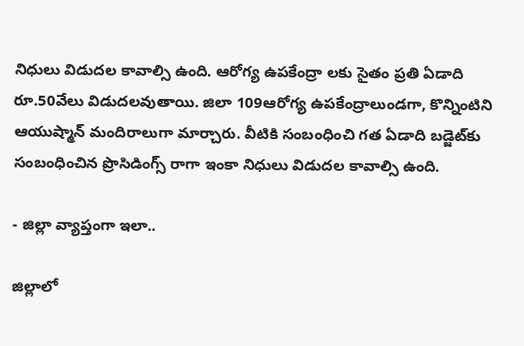నిధులు విడుదల కావాల్సి ఉంది. ఆరోగ్య ఉపకేంద్రా లకు సైతం ప్రతి ఏడాది రూ.50వేలు విడుదలవుతాయి. జిలా 109ఆరోగ్య ఉపకేంద్రాలుండగా, కొన్నింటిని ఆయుష్మాన్‌ మందిరాలుగా మార్చారు. వీటికి సంబంధించి గత ఏడాది బడ్జెట్‌కు సంబంధించిన ప్రొసిడింగ్స్‌ రాగా ఇంకా నిధులు విడుదల కావాల్సి ఉంది.

- జిల్లా వ్యాప్తంగా ఇలా..

జిల్లాలో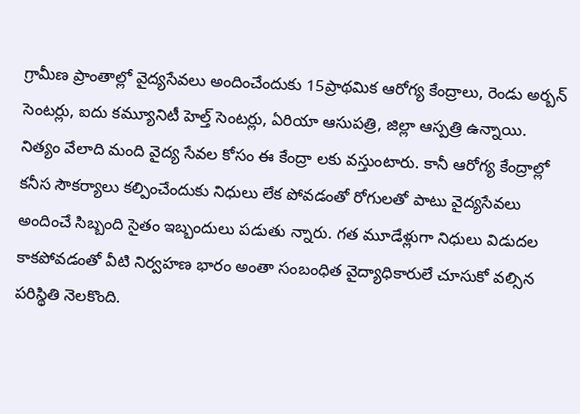గ్రామీణ ప్రాంతాల్లో వైద్యసేవలు అందించేందుకు 15ప్రాథమిక ఆరోగ్య కేంద్రాలు, రెండు అర్బన్‌ సెంటర్లు, ఐదు కమ్యూనిటీ హెల్త్‌ సెంటర్లు, ఏరియా ఆసుపత్రి, జిల్లా ఆస్పత్రి ఉన్నాయి. నిత్యం వేలాది మంది వైద్య సేవల కోసం ఈ కేంద్రా లకు వస్తుంటారు. కానీ ఆరోగ్య కేంద్రాల్లో కనీస సౌకర్యాలు కల్పించేందుకు నిధులు లేక పోవడంతో రోగులతో పాటు వైద్యసేవలు అందించే సిబ్బంది సైతం ఇబ్బందులు పడుతు న్నారు. గత మూడేళ్లుగా నిధులు విడుదల కాకపోవడంతో వీటి నిర్వహణ భారం అంతా సంబంధిత వైద్యాధికారులే చూసుకో వల్సిన పరిస్థితి నెలకొంది.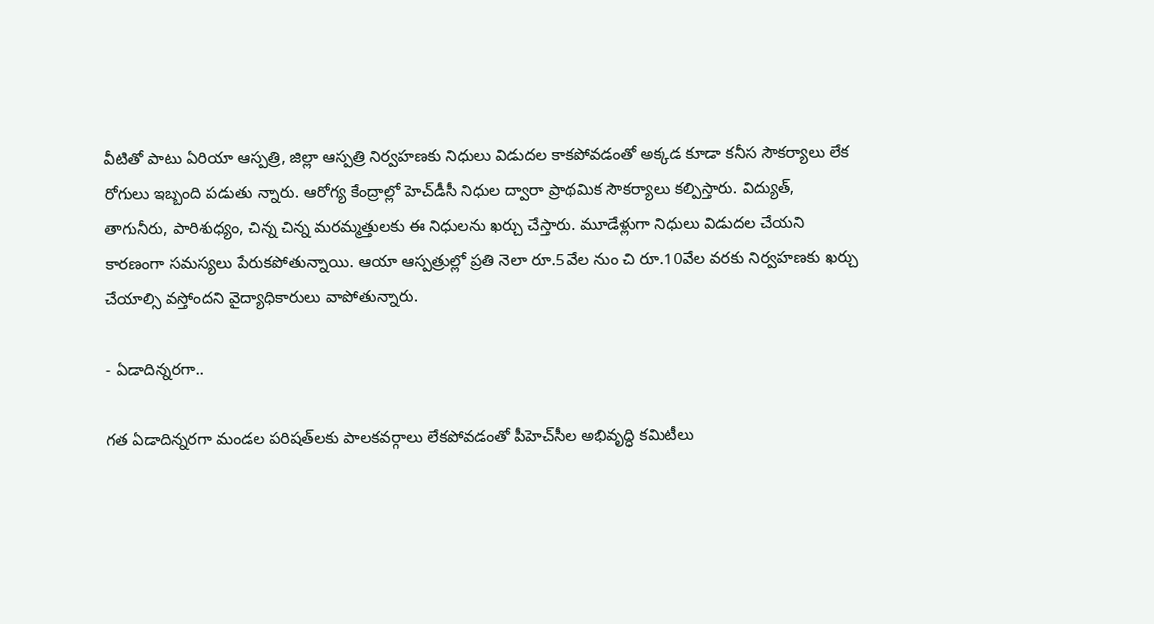వీటితో పాటు ఏరియా ఆస్పత్రి, జిల్లా ఆస్పత్రి నిర్వహణకు నిధులు విడుదల కాకపోవడంతో అక్కడ కూడా కనీస సౌకర్యాలు లేక రోగులు ఇబ్బంది పడుతు న్నారు. ఆరోగ్య కేంద్రాల్లో హెచ్‌డీసీ నిధుల ద్వారా ప్రాథమిక సౌకర్యాలు కల్పిస్తారు. విద్యుత్‌, తాగునీరు, పారిశుధ్యం, చిన్న చిన్న మరమ్మత్తులకు ఈ నిధులను ఖర్చు చేస్తారు. మూడేళ్లుగా నిధులు విడుదల చేయని కారణంగా సమస్యలు పేరుకపోతున్నాయి. ఆయా ఆస్పత్రుల్లో ప్రతి నెలా రూ.5వేల నుం చి రూ.10వేల వరకు నిర్వహణకు ఖర్చు చేయాల్సి వస్తోందని వైద్యాధికారులు వాపోతున్నారు.

- ఏడాదిన్నరగా..

గత ఏడాదిన్నరగా మండల పరిషత్‌లకు పాలకవర్గాలు లేకపోవడంతో పీహెచ్‌సీల అభివృద్ధి కమిటీలు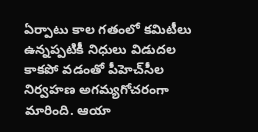ఏర్పాటు కాల గతంలో కమిటీలు ఉన్నప్పటికీ నిధులు విడుదల కాకపో వడంతో పీహెచ్‌సీల నిర్వహణ అగమ్యగోచరంగా మారింది. ఆయా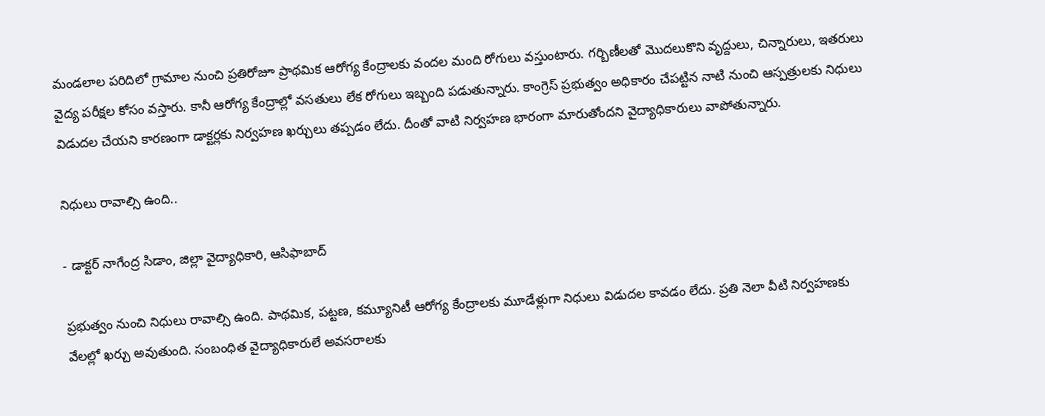మండలాల పరిదిలో గ్రామాల నుంచి ప్రతిరోజూ ప్రాథమిక ఆరోగ్య కేంద్రాలకు వందల మంది రోగులు వస్తుంటారు. గర్బిణీలతో మొదలుకొని వృద్దులు, చిన్నారులు, ఇతరులు వైద్య పరీక్షల కోసం వస్తారు. కానీ ఆరోగ్య కేంద్రాల్లో వసతులు లేక రోగులు ఇబ్బంది పడుతున్నారు. కాంగ్రెస్‌ ప్రభుత్వం అధికారం చేపట్టిన నాటి నుంచి ఆస్పత్రులకు నిధులు విడుదల చేయని కారణంగా డాక్టర్లకు నిర్వహణ ఖర్చులు తప్పడం లేదు. దీంతో వాటి నిర్వహణ భారంగా మారుతోందని వైద్యాధికారులు వాపోతున్నారు.

నిధులు రావాల్సి ఉంది..

- డాక్టర్‌ నాగేంద్ర సిడాం, జిల్లా వైద్యాధికారి, ఆసిఫాబాద్‌

ప్రభుత్వం నుంచి నిధులు రావాల్సి ఉంది. పాథమిక, పట్టణ, కమ్యూనిటీ ఆరోగ్య కేంద్రాలకు మూడేళ్లుగా నిధులు విడుదల కావడం లేదు. ప్రతి నెలా వీటి నిర్వహణకు వేలల్లో ఖర్చు అవుతుంది. సంబంధిత వైద్యాధికారులే అవసరాలకు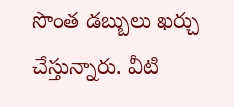సొంత డబ్బులు ఖర్చు చేస్తున్నారు. వీటి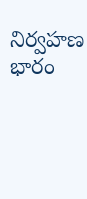నిర్వహణ భారం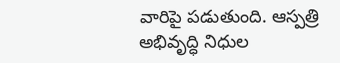వారిపై పడుతుంది. ఆస్పత్రి అభివృద్ధి నిధుల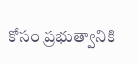కోసం ప్రభుత్వానికి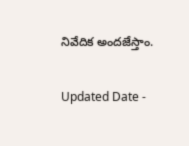నివేదిక అందజేస్తాం.

Updated Date -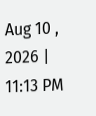Aug 10 , 2026 | 11:13 PM